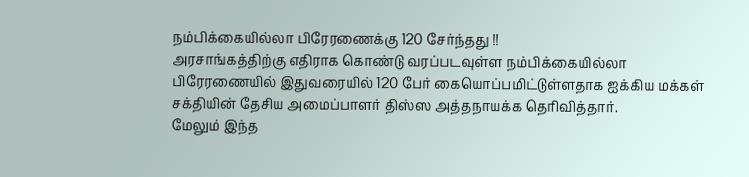நம்பிக்கையில்லா பிரேரணைக்கு 120 சேர்ந்தது !!
அரசாங்கத்திற்கு எதிராக கொண்டு வரப்படவுள்ள நம்பிக்கையில்லா பிரேரணையில் இதுவரையில் 120 பேர் கையொப்பமிட்டுள்ளதாக ஐக்கிய மக்கள் சக்தியின் தேசிய அமைப்பாளர் திஸ்ஸ அத்தநாயக்க தெரிவித்தார்.
மேலும் இந்த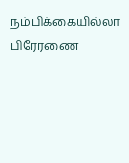நம்பிக்கையில்லா பிரேரணை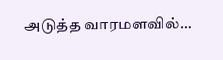அடுத்த வாரமளவில்…